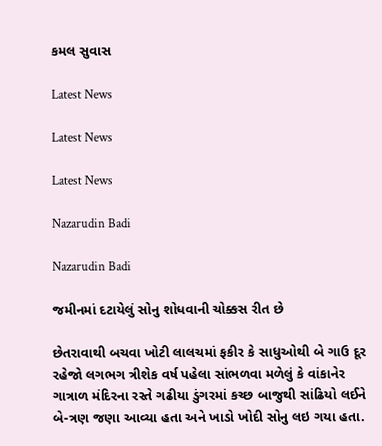કમલ સુવાસ

Latest News

Latest News

Latest News

Nazarudin Badi

Nazarudin Badi

જમીનમાં દટાયેલું સોનુ શોધવાની ચોક્કસ રીત છે

છેતરાવાથી બચવા ખોટી લાલચમાં ફકીર કે સાધુઓથી બે ગાઉ દૂર રહેજો લગભગ ત્રીશેક વર્ષ પહેલા સાંભળવા મળેલું કે વાંકાનેર ગાત્રાળ મંદિરના રસ્તે ગઢીયા ડુંગરમાં કચ્છ બાજુથી સાંઢિયો લઈને બે-ત્રણ જણા આવ્યા હતા અને ખાડો ખોદી સોનુ લઇ ગયા હતા.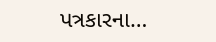પત્રકારના…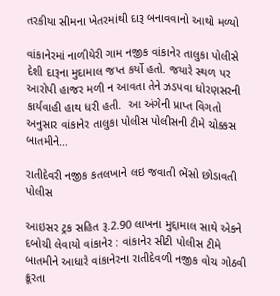તરકીયા સીમના ખેતરમાંથી દારૂ બનાવવાનો આથો મળ્યો

વાંકાનેરમાં નાળીયેરી ગામ નજીક વાંકાનેર તાલુકા પોલીસે દેશી દારૂના મુદામાલ જપ્ત કર્યો હતો. જયારે સ્થળ પર આરોપી હાજર મળી ન આવતા તેને ઝડપવા ધોરણસરની કાર્યવાહી હાથ ધરી હતી.  આ અંગેની પ્રાપ્ત વિગતો અનુસાર વાંકાનેર તાલુકા પોલીસ પોલીસની ટીમે ચોક્કસ બાતમીને…

રાતીદેવરી નજીક કતલખાને લઇ જવાતી ભેંસો છોડાવતી પોલીસ

આઇસર ટ્રક સહિત રૂ.2.90 લાખના મુદ્દામાલ સાથે એકને દબોચી લેવાયો વાંકાનેર : વાંકાનેર સીટી પોલીસ ટીમે બાતમીને આધારે વાંકાનેરના રાતીદેવળી નજીક વોચ ગોઠવી ક્રૂરતા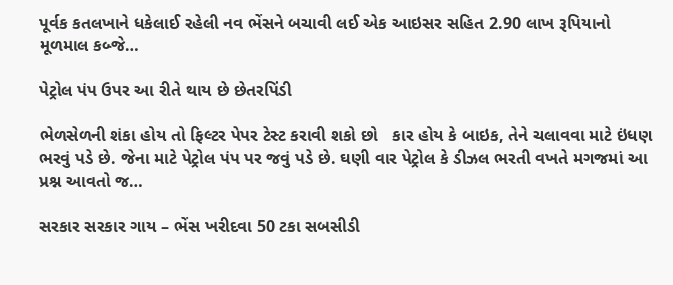પૂર્વક કતલખાને ધકેલાઈ રહેલી નવ ભેંસને બચાવી લઈ એક આઇસર સહિત 2.90 લાખ રૂપિયાનો મૂળમાલ કબ્જે…

પેટ્રોલ પંપ ઉપર આ રીતે થાય છે છેતરપિંડી

ભેળસેળની શંકા હોય તો ફિલ્ટર પેપર ટેસ્ટ કરાવી શકો છો   કાર હોય કે બાઇક, તેને ચલાવવા માટે ઇંધણ ભરવું પડે છે. જેના માટે પેટ્રોલ પંપ પર જવું પડે છે. ઘણી વાર પેટ્રોલ કે ડીઝલ ભરતી વખતે મગજમાં આ પ્રશ્ન આવતો જ…

સરકાર સરકાર ગાય – ભેંસ ખરીદવા 50 ટકા સબસીડી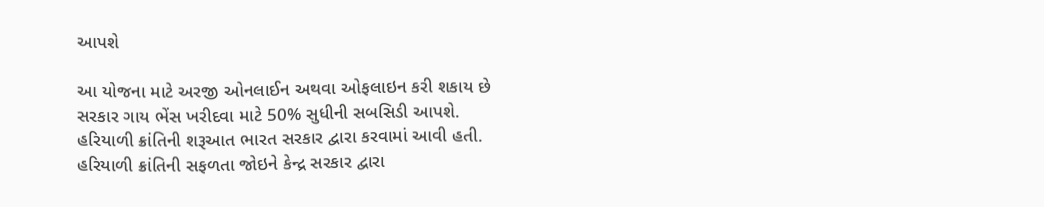આપશે

આ યોજના માટે અરજી ઓનલાઈન અથવા ઓફલાઇન કરી શકાય છે  સરકાર ગાય ભેંસ ખરીદવા માટે 50% સુધીની સબસિડી આપશે. હરિયાળી ક્રાંતિની શરૂઆત ભારત સરકાર દ્વારા કરવામાં આવી હતી. હરિયાળી ક્રાંતિની સફળતા જોઇને કેન્દ્ર સરકાર દ્વારા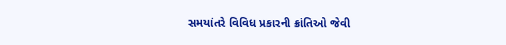સમયાંતરે વિવિધ પ્રકારની ક્રાંતિઓ જેવી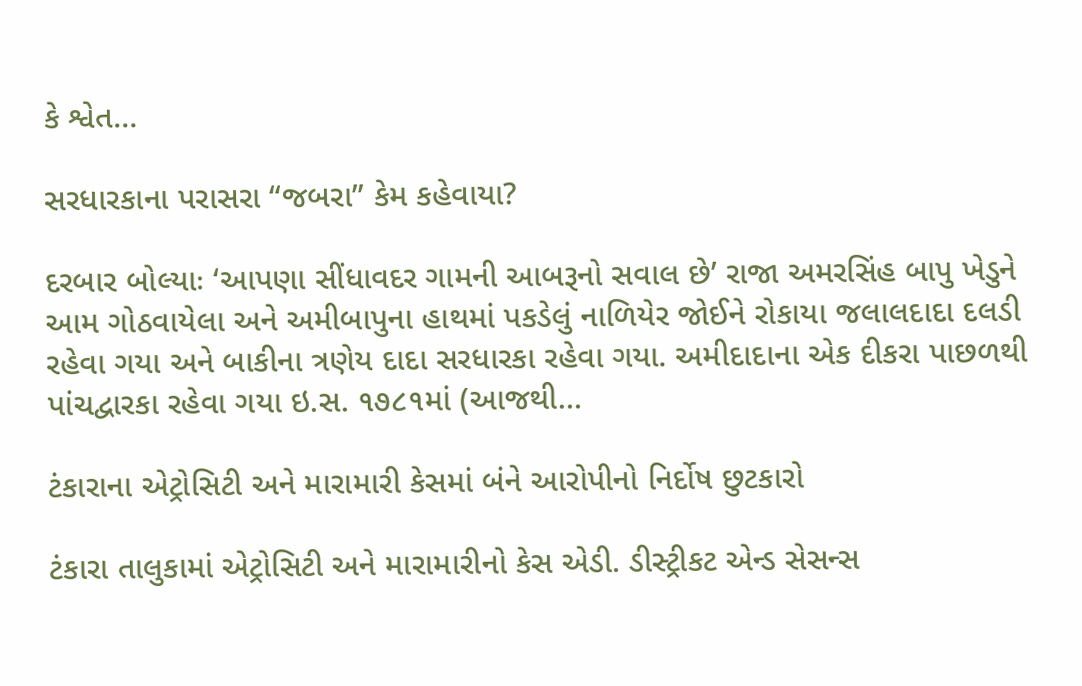કે શ્વેત…

સરધારકાના પરાસરા “જબરા” કેમ કહેવાયા?

દરબાર બોલ્યાઃ ‘આપણા સીંધાવદર ગામની આબરૂનો સવાલ છે’ રાજા અમરસિંહ બાપુ ખેડુને આમ ગોઠવાયેલા અને અમીબાપુના હાથમાં પકડેલું નાળિયેર જોઈને રોકાયા જલાલદાદા દલડી રહેવા ગયા અને બાકીના ત્રણેય દાદા સરધારકા રહેવા ગયા. અમીદાદાના એક દીકરા પાછળથી પાંચદ્વારકા રહેવા ગયા ઇ.સ. ૧૭૮૧માં (આજથી…

ટંકારાના એટ્રોસિટી અને મારામારી કેસમાં બંને આરોપીનો નિર્દોષ છુટકારો

ટંકારા તાલુકામાં એટ્રોસિટી અને મારામારીનો કેસ એડી. ડીસ્ટ્રીકટ એન્ડ સેસન્સ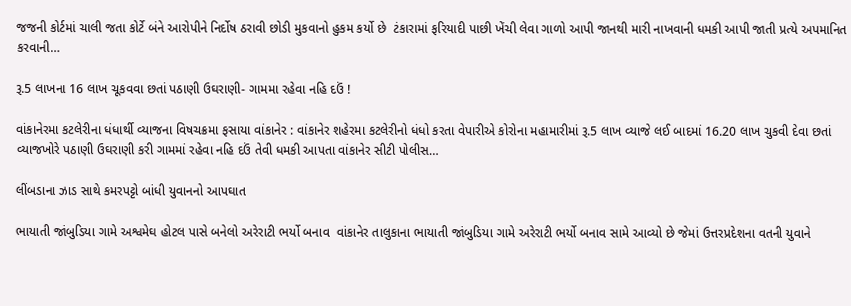જજની કોર્ટમાં ચાલી જતા કોર્ટે બંને આરોપીને નિર્દોષ ઠરાવી છોડી મુકવાનો હુકમ કર્યો છે  ટંકારામાં ફરિયાદી પાછી ખેંચી લેવા ગાળો આપી જાનથી મારી નાખવાની ધમકી આપી જાતી પ્રત્યે અપમાનિત કરવાની…

રૂ.5 લાખના 16 લાખ ચૂકવવા છતાં પઠાણી ઉઘરાણી- ગામમા રહેવા નહિ દઉં !

વાંકાનેરમા કટલેરીના ધંધાર્થી વ્યાજના વિષચક્રમા ફસાયા વાંકાનેર : વાંકાનેર શહેરમા કટલેરીનો ધંધો કરતા વેપારીએ કોરોના મહામારીમાં રૂ.5 લાખ વ્યાજે લઈ બાદમાં 16.20 લાખ ચુકવી દેવા છતાં વ્યાજખોરે પઠાણી ઉઘરાણી કરી ગામમાં રહેવા નહિ દઉં તેવી ધમકી આપતા વાંકાનેર સીટી પોલીસ…

લીંબડાના ઝાડ સાથે કમરપટ્ટો બાંધી યુવાનનો આપઘાત

ભાયાતી જાંબુડિયા ગામે અશ્વમેઘ હોટલ પાસે બનેલો અરેરાટી ભર્યો બનાવ  વાંકાનેર તાલુકાના ભાયાતી જાંબુડિયા ગામે અરેરાટી ભર્યો બનાવ સામે આવ્યો છે જેમાં ઉત્તરપ્રદેશના વતની યુવાને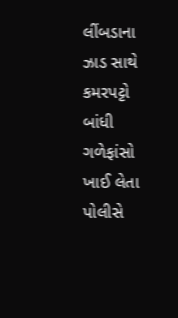લીંબડાના ઝાડ સાથે કમરપટ્ટો બાંધી ગળેફાંસો ખાઈ લેતા પોલીસે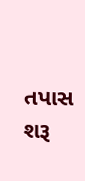તપાસ શરૂ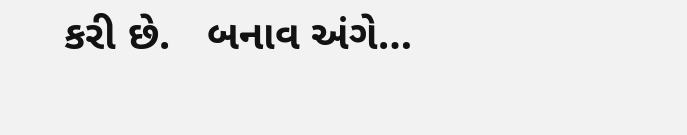કરી છે.   બનાવ અંગે…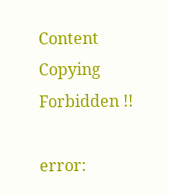Content Copying Forbidden !!

error: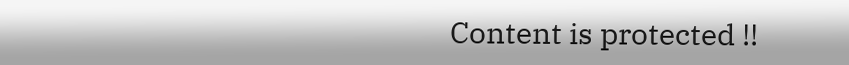Content is protected !!